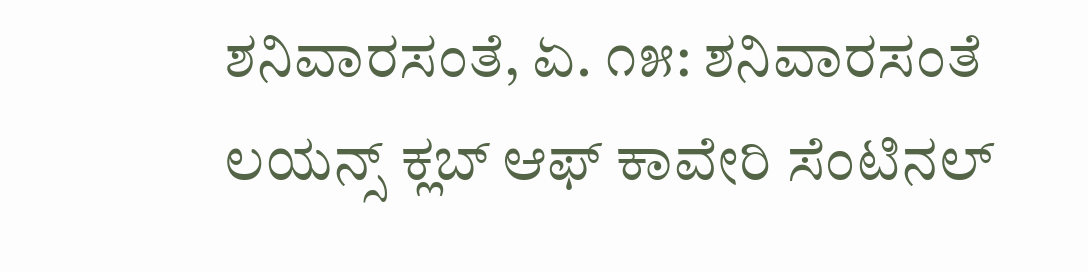ಶನಿವಾರಸಂತೆ, ಏ. ೧೫: ಶನಿವಾರಸಂತೆ ಲಯನ್ಸ್ ಕ್ಲಬ್ ಆಫ್ ಕಾವೇರಿ ಸೆಂಟಿನಲ್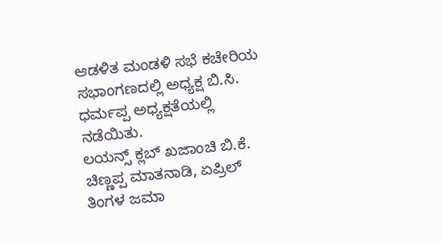ಆಡಳಿತ ಮಂಡಳಿ ಸಭೆ ಕಚೇರಿಯ ಸಭಾಂಗಣದಲ್ಲಿ ಅಧ್ಯಕ್ಷ ಬಿ.ಸಿ. ಧರ್ಮಪ್ಪ ಅಧ್ಯಕ್ಷತೆಯಲ್ಲಿ ನಡೆಯಿತು.
ಲಯನ್ಸ್ ಕ್ಲಬ್ ಖಜಾಂಚಿ ಬಿ.ಕೆ. ಚಿಣ್ಣಪ್ಪ ಮಾತನಾಡಿ, ಏಪ್ರಿಲ್ ತಿಂಗಳ ಜಮಾ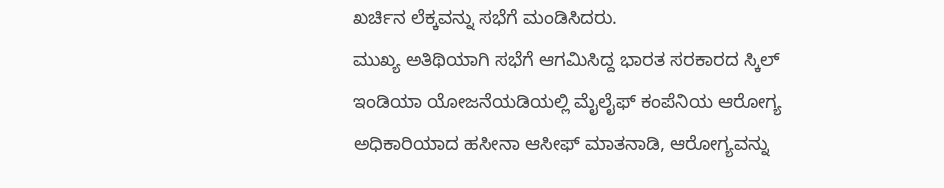ಖರ್ಚಿನ ಲೆಕ್ಕವನ್ನು ಸಭೆಗೆ ಮಂಡಿಸಿದರು.
ಮುಖ್ಯ ಅತಿಥಿಯಾಗಿ ಸಭೆಗೆ ಆಗಮಿಸಿದ್ದ ಭಾರತ ಸರಕಾರದ ಸ್ಕಿಲ್ ಇಂಡಿಯಾ ಯೋಜನೆಯಡಿಯಲ್ಲಿ ಮೈಲೈಫ್ ಕಂಪೆನಿಯ ಆರೋಗ್ಯ ಅಧಿಕಾರಿಯಾದ ಹಸೀನಾ ಆಸೀಫ್ ಮಾತನಾಡಿ, ಆರೋಗ್ಯವನ್ನು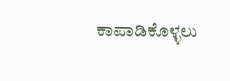ಕಾಪಾಡಿಕೊಳ್ಳಲು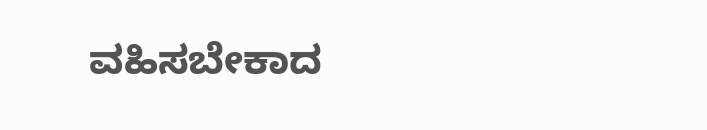ವಹಿಸಬೇಕಾದ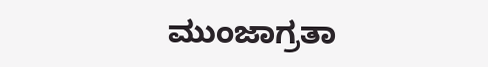ಮುಂಜಾಗ್ರತಾ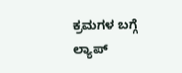ಕ್ರಮಗಳ ಬಗ್ಗೆ ಲ್ಯಾಪ್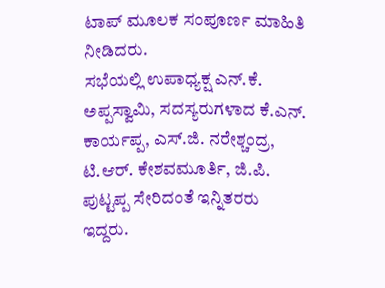ಟಾಪ್ ಮೂಲಕ ಸಂಪೂರ್ಣ ಮಾಹಿತಿ ನೀಡಿದರು.
ಸಭೆಯಲ್ಲಿ ಉಪಾಧ್ಯಕ್ಷ ಎನ್.ಕೆ. ಅಪ್ಪಸ್ವಾಮಿ, ಸದಸ್ಯರುಗಳಾದ ಕೆ.ಎನ್. ಕಾರ್ಯಪ್ಪ, ಎಸ್.ಜಿ. ನರೇಶ್ಚಂದ್ರ, ಟಿ.ಆರ್. ಕೇಶವಮೂರ್ತಿ, ಜಿ.ಪಿ. ಪುಟ್ಟಪ್ಪ ಸೇರಿದಂತೆ ಇನ್ನಿತರರು ಇದ್ದರು.